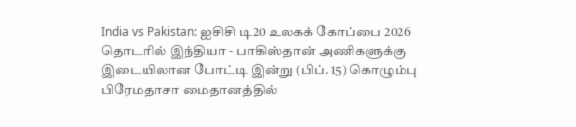India vs Pakistan: ஐசிசி டி20 உலகக் கோப்பை 2026 தொடரில் இந்தியா - பாகிஸ்தான் அணிகளுக்கு இடையிலான போட்டி இன்று (பிப். 15) கொழும்பு பிரேமதாசா மைதானத்தில்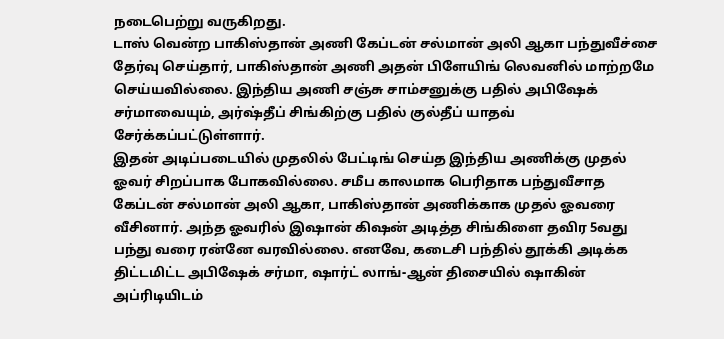நடைபெற்று வருகிறது.
டாஸ் வென்ற பாகிஸ்தான் அணி கேப்டன் சல்மான் அலி ஆகா பந்துவீச்சை தேர்வு செய்தார், பாகிஸ்தான் அணி அதன் பிளேயிங் லெவனில் மாற்றமே செய்யவில்லை. இந்திய அணி சஞ்சு சாம்சனுக்கு பதில் அபிஷேக் சர்மாவையும், அர்ஷ்தீப் சிங்கிற்கு பதில் குல்தீப் யாதவ் சேர்க்கப்பட்டுள்ளார்.
இதன் அடிப்படையில் முதலில் பேட்டிங் செய்த இந்திய அணிக்கு முதல் ஓவர் சிறப்பாக போகவில்லை. சமீப காலமாக பெரிதாக பந்துவீசாத கேப்டன் சல்மான் அலி ஆகா, பாகிஸ்தான் அணிக்காக முதல் ஓவரை வீசினார். அந்த ஓவரில் இஷான் கிஷன் அடித்த சிங்கிளை தவிர 5வது பந்து வரை ரன்னே வரவில்லை. எனவே, கடைசி பந்தில் தூக்கி அடிக்க திட்டமிட்ட அபிஷேக் சர்மா, ஷார்ட் லாங்-ஆன் திசையில் ஷாகின் அப்ரிடியிடம்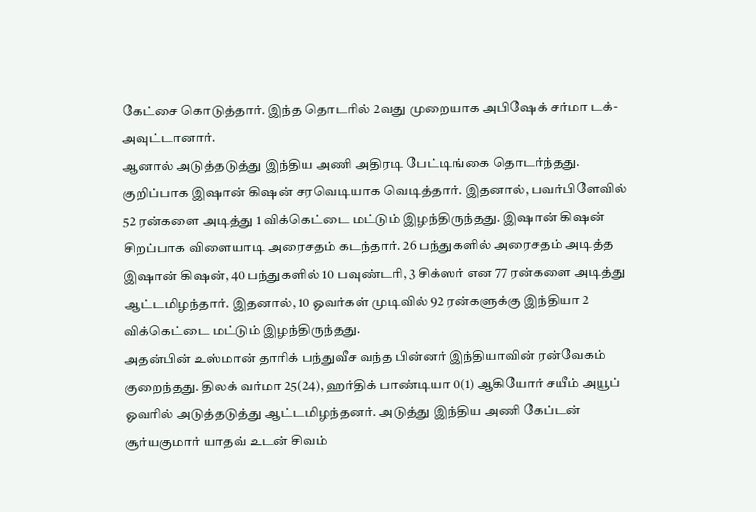கேட்சை கொடுத்தார். இந்த தொடரில் 2வது முறையாக அபிஷேக் சர்மா டக்-அவுட்டானார்.
ஆனால் அடுத்தடுத்து இந்திய அணி அதிரடி பேட்டிங்கை தொடர்ந்தது. குறிப்பாக இஷான் கிஷன் சரவெடியாக வெடித்தார். இதனால், பவர்பிளேவில் 52 ரன்களை அடித்து 1 விக்கெட்டை மட்டும் இழந்திருந்தது. இஷான் கிஷன் சிறப்பாக விளையாடி அரைசதம் கடந்தார். 26 பந்துகளில் அரைசதம் அடித்த இஷான் கிஷன், 40 பந்துகளில் 10 பவுண்டரி, 3 சிக்ஸர் என 77 ரன்களை அடித்து ஆட்டமிழந்தார். இதனால், 10 ஓவர்கள் முடிவில் 92 ரன்களுக்கு இந்தியா 2 விக்கெட்டை மட்டும் இழந்திருந்தது.
அதன்பின் உஸ்மான் தாரிக் பந்துவீச வந்த பின்னர் இந்தியாவின் ரன்வேகம் குறைந்தது. திலக் வர்மா 25(24), ஹர்திக் பாண்டியா 0(1) ஆகியோர் சயீம் அயூப் ஓவரில் அடுத்தடுத்து ஆட்டமிழந்தனர். அடுத்து இந்திய அணி கேப்டன் சூர்யகுமார் யாதவ் உடன் சிவம்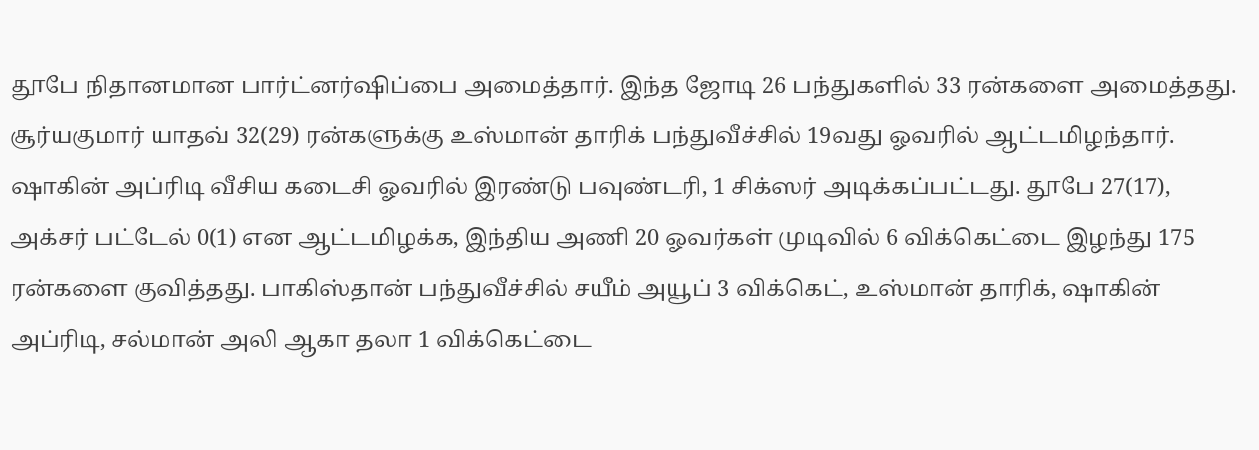தூபே நிதானமான பார்ட்னர்ஷிப்பை அமைத்தார். இந்த ஜோடி 26 பந்துகளில் 33 ரன்களை அமைத்தது. சூர்யகுமார் யாதவ் 32(29) ரன்களுக்கு உஸ்மான் தாரிக் பந்துவீச்சில் 19வது ஓவரில் ஆட்டமிழந்தார். ஷாகின் அப்ரிடி வீசிய கடைசி ஓவரில் இரண்டு பவுண்டரி, 1 சிக்ஸர் அடிக்கப்பட்டது. தூபே 27(17), அக்சர் பட்டேல் 0(1) என ஆட்டமிழக்க, இந்திய அணி 20 ஓவர்கள் முடிவில் 6 விக்கெட்டை இழந்து 175 ரன்களை குவித்தது. பாகிஸ்தான் பந்துவீச்சில் சயீம் அயூப் 3 விக்கெட், உஸ்மான் தாரிக், ஷாகின் அப்ரிடி, சல்மான் அலி ஆகா தலா 1 விக்கெட்டை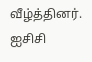வீழ்த்தினர்.
ஐசிசி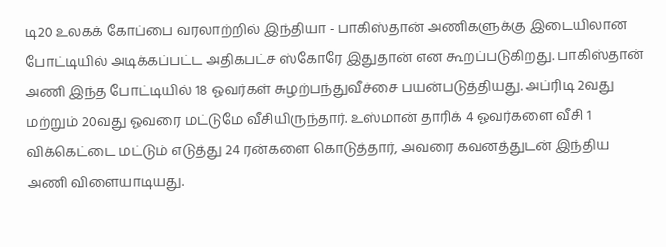டி20 உலகக் கோப்பை வரலாற்றில் இந்தியா - பாகிஸ்தான் அணிகளுக்கு இடையிலான போட்டியில் அடிக்கப்பட்ட அதிகபட்ச ஸ்கோரே இதுதான் என கூறப்படுகிறது. பாகிஸ்தான் அணி இந்த போட்டியில் 18 ஓவர்கள் சுழற்பந்துவீச்சை பயன்படுத்தியது. அப்ரிடி 2வது மற்றும் 20வது ஓவரை மட்டுமே வீசியிருந்தார். உஸ்மான் தாரிக் 4 ஓவர்களை வீசி 1 விக்கெட்டை மட்டும் எடுத்து 24 ரன்களை கொடுத்தார், அவரை கவனத்துடன் இந்திய அணி விளையாடியது.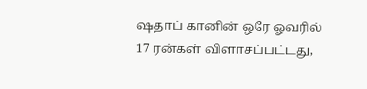ஷதாப் கானின் ஒரே ஓவரில் 17 ரன்கள் விளாசப்பட்டது,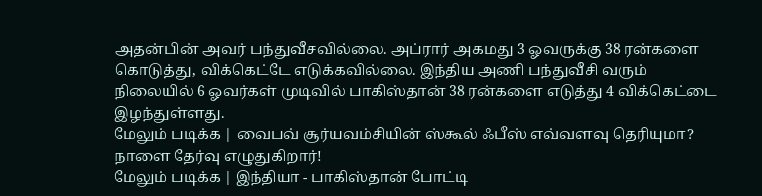அதன்பின் அவர் பந்துவீசவில்லை. அப்ரார் அகமது 3 ஓவருக்கு 38 ரன்களை கொடுத்து, விக்கெட்டே எடுக்கவில்லை. இந்திய அணி பந்துவீசி வரும் நிலையில் 6 ஓவர்கள் முடிவில் பாகிஸ்தான் 38 ரன்களை எடுத்து 4 விக்கெட்டை இழந்துள்ளது.
மேலும் படிக்க | வைபவ் சூர்யவம்சியின் ஸ்கூல் ஃபீஸ் எவ்வளவு தெரியுமா? நாளை தேர்வு எழுதுகிறார்!
மேலும் படிக்க | இந்தியா - பாகிஸ்தான் போட்டி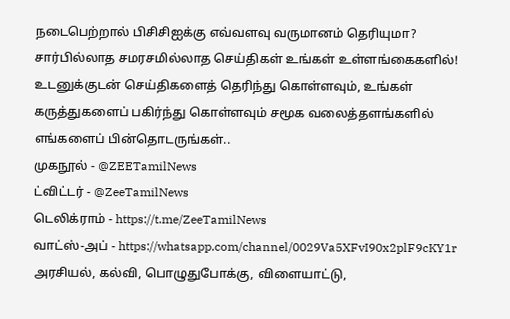நடைபெற்றால் பிசிசிஐக்கு எவ்வளவு வருமானம் தெரியுமா?
சார்பில்லாத சமரசமில்லாத செய்திகள் உங்கள் உள்ளங்கைகளில்!
உடனுக்குடன் செய்திகளைத் தெரிந்து கொள்ளவும், உங்கள் கருத்துகளைப் பகிர்ந்து கொள்ளவும் சமூக வலைத்தளங்களில் எங்களைப் பின்தொடருங்கள்..
முகநூல் - @ZEETamilNews
ட்விட்டர் - @ZeeTamilNews
டெலிக்ராம் - https://t.me/ZeeTamilNews
வாட்ஸ்-அப் - https://whatsapp.com/channel/0029Va5XFvI90x2plF9cKY1r
அரசியல், கல்வி, பொழுதுபோக்கு, விளையாட்டு,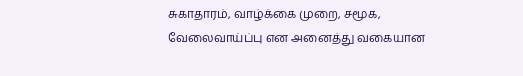சுகாதாரம், வாழ்க்கை முறை, சமூக, வேலைவாய்ப்பு என அனைத்து வகையான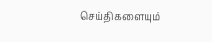செய்திகளையும்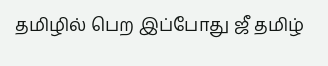தமிழில் பெற இப்போது ஜீ தமிழ்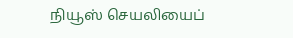நியூஸ் செயலியைப்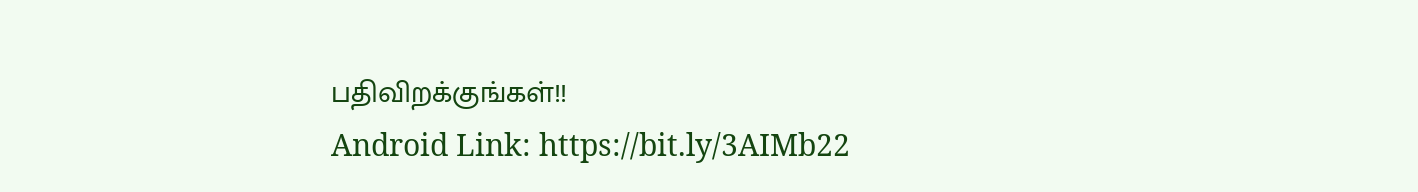பதிவிறக்குங்கள்!!
Android Link: https://bit.ly/3AIMb22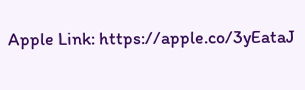Apple Link: https://apple.co/3yEataJ